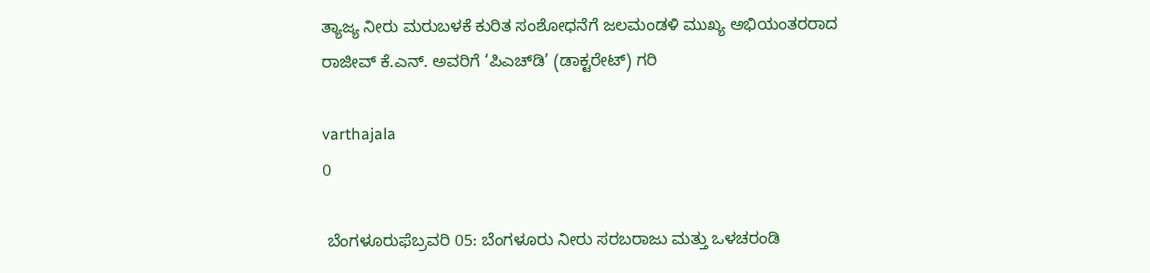ತ್ಯಾಜ್ಯ ನೀರು ಮರುಬಳಕೆ ಕುರಿತ ಸಂಶೋಧನೆಗೆ ಜಲಮಂಡಳಿ ಮುಖ್ಯ ಅಭಿಯಂತರರಾದ ರಾಜೀವ್ ಕೆ.ಎನ್. ಅವರಿಗೆ ‘ಪಿಎಚ್‌ಡಿ’ (ಡಾಕ್ಟರೇಟ್) ಗರಿ

varthajala
0

 ಬೆಂಗಳೂರುಫೆಬ್ರವರಿ 05: ಬೆಂಗಳೂರು ನೀರು ಸರಬರಾಜು ಮತ್ತು ಒಳಚರಂಡಿ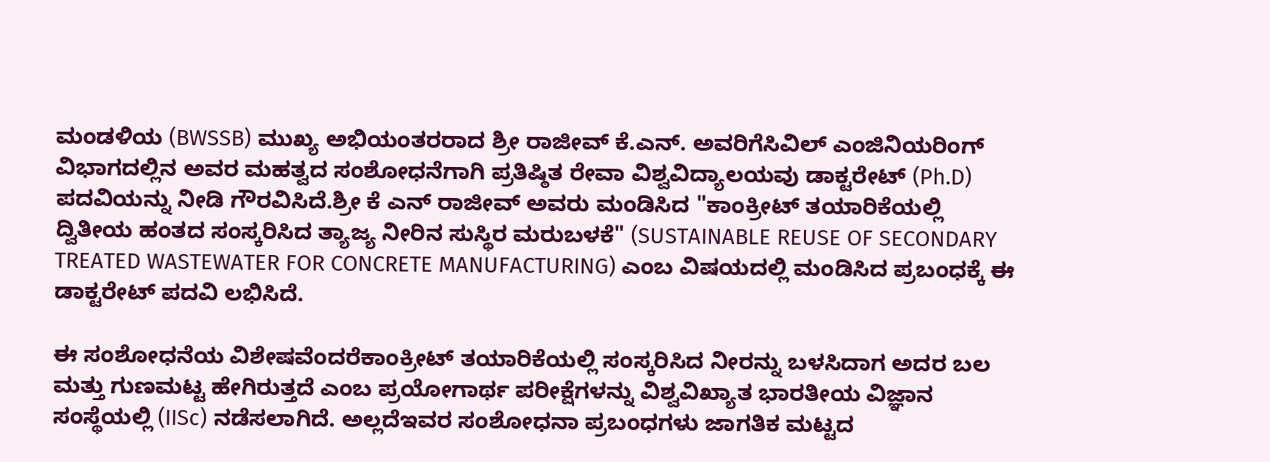ಮಂಡಳಿಯ (BWSSB) ಮುಖ್ಯ ಅಭಿಯಂತರರಾದ ಶ್ರೀ ರಾಜೀವ್ ಕೆ.ಎನ್. ಅವರಿಗೆಸಿವಿಲ್ ಎಂಜಿನಿಯರಿಂಗ್ ವಿಭಾಗದಲ್ಲಿನ ಅವರ ಮಹತ್ವದ ಸಂಶೋಧನೆಗಾಗಿ ಪ್ರತಿಷ್ಠಿತ ರೇವಾ ವಿಶ್ವವಿದ್ಯಾಲಯವು ಡಾಕ್ಟರೇಟ್ (Ph.D) ಪದವಿಯನ್ನು ನೀಡಿ ಗೌರವಿಸಿದೆ.ಶ್ರೀ ಕೆ ಎನ್‌ ರಾಜೀವ್ ಅವರು ಮಂಡಿಸಿದ "ಕಾಂಕ್ರೀಟ್ ತಯಾರಿಕೆಯಲ್ಲಿ ದ್ವಿತೀಯ ಹಂತದ ಸಂಸ್ಕರಿಸಿದ ತ್ಯಾಜ್ಯ ನೀರಿನ ಸುಸ್ಥಿರ ಮರುಬಳಕೆ" (SUSTAINABLE REUSE OF SECONDARY TREATED WASTEWATER FOR CONCRETE MANUFACTURING) ಎಂಬ ವಿಷಯದಲ್ಲಿ ಮಂಡಿಸಿದ ಪ್ರಬಂಧಕ್ಕೆ ಈ ಡಾಕ್ಟರೇಟ್ ಪದವಿ ಲಭಿಸಿದೆ.

ಈ ಸಂಶೋಧನೆಯ ವಿಶೇಷವೆಂದರೆಕಾಂಕ್ರೀಟ್ ತಯಾರಿಕೆಯಲ್ಲಿ ಸಂಸ್ಕರಿಸಿದ ನೀರನ್ನು ಬಳಸಿದಾಗ ಅದರ ಬಲ ಮತ್ತು ಗುಣಮಟ್ಟ ಹೇಗಿರುತ್ತದೆ ಎಂಬ ಪ್ರಯೋಗಾರ್ಥ ಪರೀಕ್ಷೆಗಳನ್ನು ವಿಶ್ವವಿಖ್ಯಾತ ಭಾರತೀಯ ವಿಜ್ಞಾನ ಸಂಸ್ಥೆಯಲ್ಲಿ (IISc) ನಡೆಸಲಾಗಿದೆ. ಅಲ್ಲದೆಇವರ ಸಂಶೋಧನಾ ಪ್ರಬಂಧಗಳು ಜಾಗತಿಕ ಮಟ್ಟದ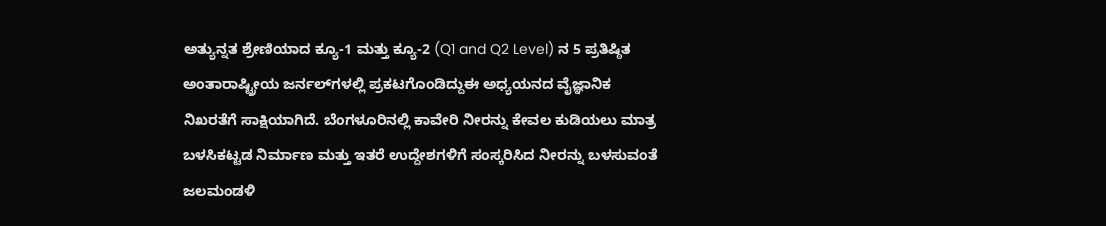ಅತ್ಯುನ್ನತ ಶ್ರೇಣಿಯಾದ ಕ್ಯೂ-1 ಮತ್ತು ಕ್ಯೂ-2 (Q1 and Q2 Level) ನ 5 ಪ್ರತಿಷ್ಠಿತ ಅಂತಾರಾಷ್ಟ್ರೀಯ ಜರ್ನಲ್‌ಗಳಲ್ಲಿ ಪ್ರಕಟಗೊಂಡಿದ್ದುಈ ಅಧ್ಯಯನದ ವೈಜ್ಞಾನಿಕ ನಿಖರತೆಗೆ ಸಾಕ್ಷಿಯಾಗಿದೆ. ಬೆಂಗಳೂರಿನಲ್ಲಿ ಕಾವೇರಿ ನೀರನ್ನು ಕೇವಲ ಕುಡಿಯಲು ಮಾತ್ರ ಬಳಸಿಕಟ್ಟಡ ನಿರ್ಮಾಣ ಮತ್ತು ಇತರೆ ಉದ್ದೇಶಗಳಿಗೆ ಸಂಸ್ಕರಿಸಿದ ನೀರನ್ನು ಬಳಸುವಂತೆ ಜಲಮಂಡಳಿ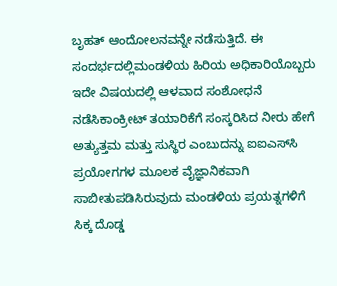ಬೃಹತ್ ಆಂದೋಲನವನ್ನೇ ನಡೆಸುತ್ತಿದೆ. ಈ ಸಂದರ್ಭದಲ್ಲಿಮಂಡಳಿಯ ಹಿರಿಯ ಅಧಿಕಾರಿಯೊಬ್ಬರು ಇದೇ ವಿಷಯದಲ್ಲಿ ಆಳವಾದ ಸಂಶೋಧನೆ ನಡೆಸಿಕಾಂಕ್ರೀಟ್ ತಯಾರಿಕೆಗೆ ಸಂಸ್ಕರಿಸಿದ ನೀರು ಹೇಗೆ ಅತ್ಯುತ್ತಮ ಮತ್ತು ಸುಸ್ಥಿರ ಎಂಬುದನ್ನು ಐಐಎಸ್‌ಸಿ ಪ್ರಯೋಗಗಳ ಮೂಲಕ ವೈಜ್ಞಾನಿಕವಾಗಿ ಸಾಬೀತುಪಡಿಸಿರುವುದು ಮಂಡಳಿಯ ಪ್ರಯತ್ನಗಳಿಗೆ ಸಿಕ್ಕ ದೊಡ್ಡ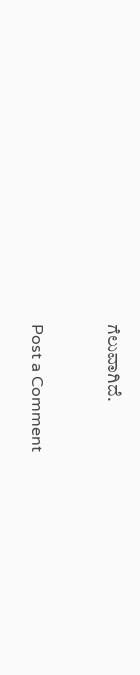ಗೆಲುವಾಗಿದೆ.


Post a Comment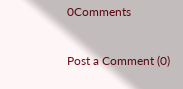0Comments

Post a Comment (0)